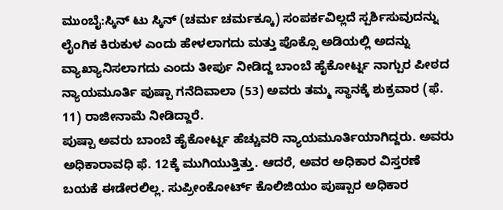ಮುಂಬೈ:ಸ್ಕಿನ್ ಟು ಸ್ಕಿನ್ (ಚರ್ಮ ಚರ್ಮಕ್ಕೂ) ಸಂಪರ್ಕವಿಲ್ಲದೆ ಸ್ಪರ್ಶಿಸುವುದನ್ನು ಲೈಂಗಿಕ ಕಿರುಕುಳ ಎಂದು ಹೇಳಲಾಗದು ಮತ್ತು ಪೊಕ್ಸೊ ಅಡಿಯಲ್ಲಿ ಅದನ್ನು ವ್ಯಾಖ್ಯಾನಿಸಲಾಗದು ಎಂದು ತೀರ್ಪು ನೀಡಿದ್ದ ಬಾಂಬೆ ಹೈಕೋರ್ಟ್ನ ನಾಗ್ಪುರ ಪೀಠದ ನ್ಯಾಯಮೂರ್ತಿ ಪುಷ್ಪಾ ಗನೆದಿವಾಲಾ (53) ಅವರು ತಮ್ಮ ಸ್ಥಾನಕ್ಕೆ ಶುಕ್ರವಾರ (ಫೆ. 11) ರಾಜೀನಾಮೆ ನೀಡಿದ್ದಾರೆ.
ಪುಷ್ಪಾ ಅವರು ಬಾಂಬೆ ಹೈಕೋರ್ಟ್ನ ಹೆಚ್ಚುವರಿ ನ್ಯಾಯಮೂರ್ತಿಯಾಗಿದ್ದರು. ಅವರು ಅಧಿಕಾರಾವಧಿ ಫೆ. 12ಕ್ಕೆ ಮುಗಿಯುತ್ತಿತ್ತು. ಆದರೆ, ಅವರ ಅಧಿಕಾರ ವಿಸ್ತರಣೆ ಬಯಕೆ ಈಡೇರಲಿಲ್ಲ. ಸುಪ್ರೀಂಕೋರ್ಟ್ ಕೊಲಿಜಿಯಂ ಪುಷ್ಪಾರ ಅಧಿಕಾರ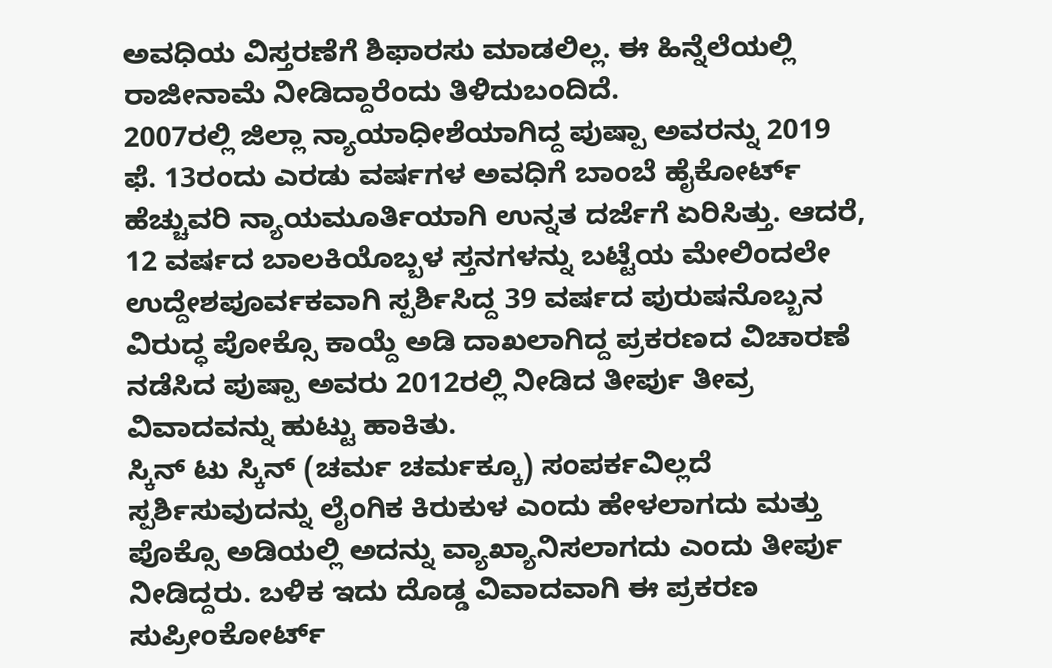ಅವಧಿಯ ವಿಸ್ತರಣೆಗೆ ಶಿಫಾರಸು ಮಾಡಲಿಲ್ಲ. ಈ ಹಿನ್ನೆಲೆಯಲ್ಲಿ ರಾಜೀನಾಮೆ ನೀಡಿದ್ದಾರೆಂದು ತಿಳಿದುಬಂದಿದೆ.
2007ರಲ್ಲಿ ಜಿಲ್ಲಾ ನ್ಯಾಯಾಧೀಶೆಯಾಗಿದ್ದ ಪುಷ್ಪಾ ಅವರನ್ನು 2019 ಫೆ. 13ರಂದು ಎರಡು ವರ್ಷಗಳ ಅವಧಿಗೆ ಬಾಂಬೆ ಹೈಕೋರ್ಟ್ ಹೆಚ್ಚುವರಿ ನ್ಯಾಯಮೂರ್ತಿಯಾಗಿ ಉನ್ನತ ದರ್ಜೆಗೆ ಏರಿಸಿತ್ತು. ಆದರೆ, 12 ವರ್ಷದ ಬಾಲಕಿಯೊಬ್ಬಳ ಸ್ತನಗಳನ್ನು ಬಟ್ಟೆಯ ಮೇಲಿಂದಲೇ ಉದ್ದೇಶಪೂರ್ವಕವಾಗಿ ಸ್ಪರ್ಶಿಸಿದ್ದ 39 ವರ್ಷದ ಪುರುಷನೊಬ್ಬನ ವಿರುದ್ಧ ಪೋಕ್ಸೊ ಕಾಯ್ದೆ ಅಡಿ ದಾಖಲಾಗಿದ್ದ ಪ್ರಕರಣದ ವಿಚಾರಣೆ ನಡೆಸಿದ ಪುಷ್ಪಾ ಅವರು 2012ರಲ್ಲಿ ನೀಡಿದ ತೀರ್ಪು ತೀವ್ರ ವಿವಾದವನ್ನು ಹುಟ್ಟು ಹಾಕಿತು.
ಸ್ಕಿನ್ ಟು ಸ್ಕಿನ್ (ಚರ್ಮ ಚರ್ಮಕ್ಕೂ) ಸಂಪರ್ಕವಿಲ್ಲದೆ ಸ್ಪರ್ಶಿಸುವುದನ್ನು ಲೈಂಗಿಕ ಕಿರುಕುಳ ಎಂದು ಹೇಳಲಾಗದು ಮತ್ತು ಪೊಕ್ಸೊ ಅಡಿಯಲ್ಲಿ ಅದನ್ನು ವ್ಯಾಖ್ಯಾನಿಸಲಾಗದು ಎಂದು ತೀರ್ಪು ನೀಡಿದ್ದರು. ಬಳಿಕ ಇದು ದೊಡ್ಡ ವಿವಾದವಾಗಿ ಈ ಪ್ರಕರಣ ಸುಪ್ರೀಂಕೋರ್ಟ್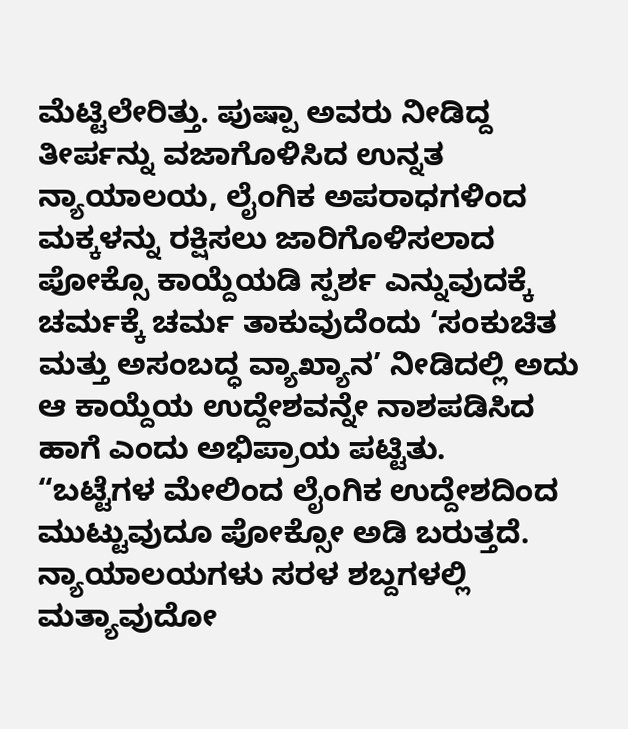ಮೆಟ್ಟಿಲೇರಿತ್ತು. ಪುಷ್ಪಾ ಅವರು ನೀಡಿದ್ದ ತೀರ್ಪನ್ನು ವಜಾಗೊಳಿಸಿದ ಉನ್ನತ ನ್ಯಾಯಾಲಯ, ಲೈಂಗಿಕ ಅಪರಾಧಗಳಿಂದ ಮಕ್ಕಳನ್ನು ರಕ್ಷಿಸಲು ಜಾರಿಗೊಳಿಸಲಾದ ಪೋಕ್ಸೊ ಕಾಯ್ದೆಯಡಿ ಸ್ಪರ್ಶ ಎನ್ನುವುದಕ್ಕೆ ಚರ್ಮಕ್ಕೆ ಚರ್ಮ ತಾಕುವುದೆಂದು ‘ಸಂಕುಚಿತ ಮತ್ತು ಅಸಂಬದ್ಧ ವ್ಯಾಖ್ಯಾನ’ ನೀಡಿದಲ್ಲಿ ಅದು ಆ ಕಾಯ್ದೆಯ ಉದ್ದೇಶವನ್ನೇ ನಾಶಪಡಿಸಿದ ಹಾಗೆ ಎಂದು ಅಭಿಪ್ರಾಯ ಪಟ್ಟಿತು.
“ಬಟ್ಟೆಗಳ ಮೇಲಿಂದ ಲೈಂಗಿಕ ಉದ್ದೇಶದಿಂದ ಮುಟ್ಟುವುದೂ ಪೋಕ್ಸೋ ಅಡಿ ಬರುತ್ತದೆ. ನ್ಯಾಯಾಲಯಗಳು ಸರಳ ಶಬ್ದಗಳಲ್ಲಿ ಮತ್ಯಾವುದೋ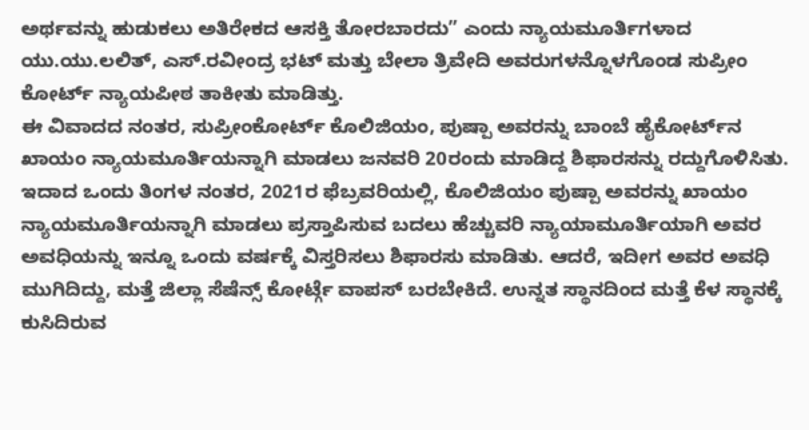ಅರ್ಥವನ್ನು ಹುಡುಕಲು ಅತಿರೇಕದ ಆಸಕ್ತಿ ತೋರಬಾರದು” ಎಂದು ನ್ಯಾಯಮೂರ್ತಿಗಳಾದ ಯು.ಯು.ಲಲಿತ್, ಎಸ್.ರವೀಂದ್ರ ಭಟ್ ಮತ್ತು ಬೇಲಾ ತ್ರಿವೇದಿ ಅವರುಗಳನ್ನೊಳಗೊಂಡ ಸುಪ್ರೀಂ ಕೋರ್ಟ್ ನ್ಯಾಯಪೀಠ ತಾಕೀತು ಮಾಡಿತ್ತು.
ಈ ವಿವಾದದ ನಂತರ, ಸುಪ್ರೀಂಕೋರ್ಟ್ ಕೊಲಿಜಿಯಂ, ಪುಷ್ಪಾ ಅವರನ್ನು ಬಾಂಬೆ ಹೈಕೋರ್ಟ್‌ನ ಖಾಯಂ ನ್ಯಾಯಮೂರ್ತಿಯನ್ನಾಗಿ ಮಾಡಲು ಜನವರಿ 20ರಂದು ಮಾಡಿದ್ದ ಶಿಫಾರಸನ್ನು ರದ್ದುಗೊಳಿಸಿತು. ಇದಾದ ಒಂದು ತಿಂಗಳ ನಂತರ, 2021ರ ಫೆಬ್ರವರಿಯಲ್ಲಿ, ಕೊಲಿಜಿಯಂ ಪುಷ್ಪಾ ಅವರನ್ನು ಖಾಯಂ ನ್ಯಾಯಮೂರ್ತಿಯನ್ನಾಗಿ ಮಾಡಲು ಪ್ರಸ್ತಾಪಿಸುವ ಬದಲು ಹೆಚ್ಚುವರಿ ನ್ಯಾಯಾಮೂರ್ತಿಯಾಗಿ ಅವರ ಅವಧಿಯನ್ನು ಇನ್ನೂ ಒಂದು ವರ್ಷಕ್ಕೆ ವಿಸ್ತರಿಸಲು ಶಿಫಾರಸು ಮಾಡಿತು. ಆದರೆ, ಇದೀಗ ಅವರ ಅವಧಿ ಮುಗಿದಿದ್ದು, ಮತ್ತೆ ಜಿಲ್ಲಾ ಸೆಷೆನ್ಸ್ ಕೋರ್ಟ್ಗೆ ವಾಪಸ್ ಬರಬೇಕಿದೆ. ಉನ್ನತ ಸ್ಥಾನದಿಂದ ಮತ್ತೆ ಕೆಳ ಸ್ಥಾನಕ್ಕೆ ಕುಸಿದಿರುವ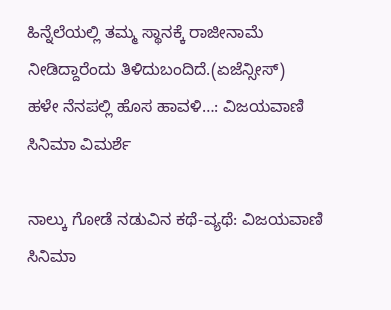ಹಿನ್ನೆಲೆಯಲ್ಲಿ ತಮ್ಮ ಸ್ಥಾನಕ್ಕೆ ರಾಜೀನಾಮೆ ನೀಡಿದ್ದಾರೆಂದು ತಿಳಿದುಬಂದಿದೆ.(ಏಜೆನ್ಸೀಸ್)
ಹಳೇ ನೆನಪಲ್ಲಿ ಹೊಸ ಹಾವಳಿ…: ವಿಜಯವಾಣಿ ಸಿನಿಮಾ ವಿಮರ್ಶೆ

ನಾಲ್ಕು ಗೋಡೆ ನಡುವಿನ ಕಥೆ-ವ್ಯಥೆ: ವಿಜಯವಾಣಿ ಸಿನಿಮಾ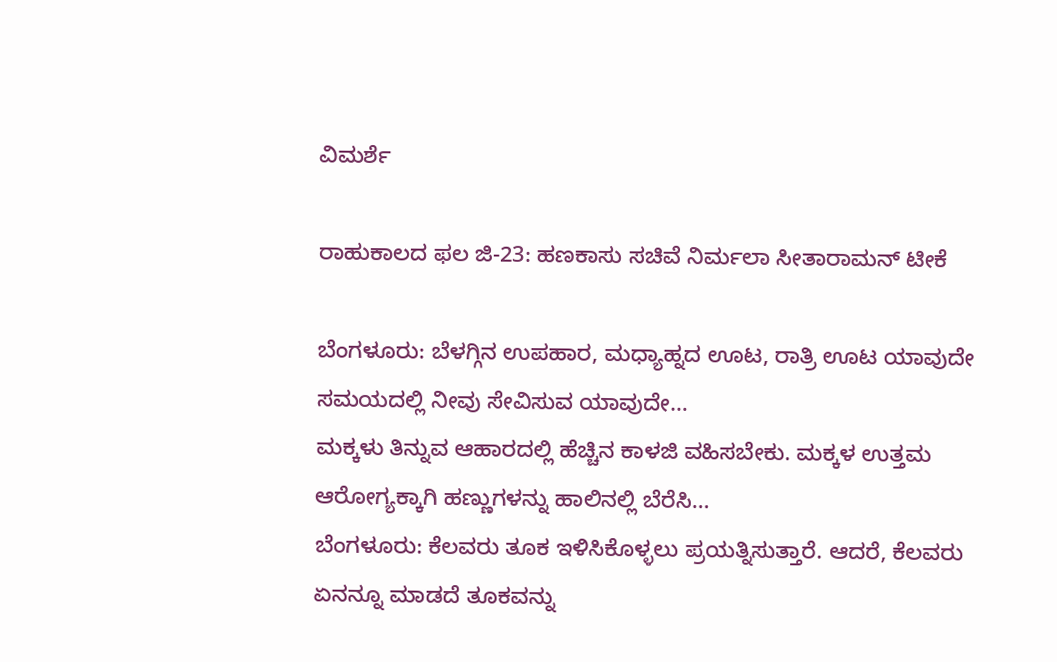ವಿಮರ್ಶೆ

ರಾಹುಕಾಲದ ಫಲ ಜಿ-23: ಹಣಕಾಸು ಸಚಿವೆ ನಿರ್ಮಲಾ ಸೀತಾರಾಮನ್ ಟೀಕೆ

ಬೆಂಗಳೂರು: ಬೆಳಗ್ಗಿನ ಉಪಹಾರ, ಮಧ್ಯಾಹ್ನದ ಊಟ, ರಾತ್ರಿ ಊಟ ಯಾವುದೇ ಸಮಯದಲ್ಲಿ ನೀವು ಸೇವಿಸುವ ಯಾವುದೇ…
ಮಕ್ಕಳು ತಿನ್ನುವ ಆಹಾರದಲ್ಲಿ ಹೆಚ್ಚಿನ ಕಾಳಜಿ ವಹಿಸಬೇಕು. ಮಕ್ಕಳ ಉತ್ತಮ ಆರೋಗ್ಯಕ್ಕಾಗಿ ಹಣ್ಣುಗಳನ್ನು ಹಾಲಿನಲ್ಲಿ ಬೆರೆಸಿ…
ಬೆಂಗಳೂರು: ಕೆಲವರು ತೂಕ ಇಳಿಸಿಕೊಳ್ಳಲು ಪ್ರಯತ್ನಿಸುತ್ತಾರೆ. ಆದರೆ, ಕೆಲವರು ಏನನ್ನೂ ಮಾಡದೆ ತೂಕವನ್ನು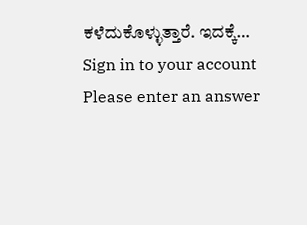ಕಳೆದುಕೊಳ್ಳುತ್ತಾರೆ. ಇದಕ್ಕೆ…
Sign in to your account
Please enter an answer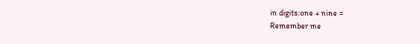in digits:one + nine =
Remember me